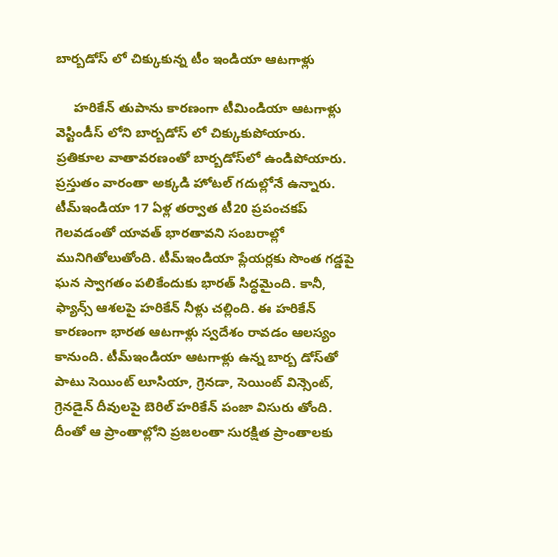బార్బడోస్ లో చిక్కుకున్న టీం ఇండియా ఆటగాళ్లు

     హరికేన్ తుపాను కారణంగా టీమిండియా ఆటగాళ్లు వెస్టిండీస్ లోని బార్బడోస్ లో చిక్కుకుపోయారు. ప్రతికూల వాతావరణంతో బార్బడోస్‌లో ఉండిపోయారు. ప్రస్తుతం వారంతా అక్కడి హోటల్ గదుల్లోనే ఉన్నారు. టీమ్‌ఇండియా 17 ఏళ్ల తర్వాత టీ20 ప్రపంచకప్‌ గెలవడంతో యావత్ భారతావని సంబరాల్లో మునిగితోలుతోంది. టీమ్‌ఇండియా ప్లేయర్లకు సొంత గడ్డపై ఘన స్వాగతం పలికేందుకు భారత్ సిద్ధమైంది. కానీ, ఫ్యాన్స్‌ ఆశలపై హరికేన్‌ నీళ్లు చల్లింది. ఈ హరికేన్‌ కారణంగా భారత ఆటగాళ్లు స్వదేశం రావడం ఆలస్యం కానుంది. టీమ్‌ఇండియా ఆటగాళ్లు ఉన్న బార్బ డోస్‌తో పాటు సెయింట్‌ లూసియా, గ్రెనడా, సెయింట్‌ విన్సెంట్, గ్రెనడైన్‌ దీవులపై బెరిల్‌ హరికేన్‌ పంజా విసురు తోంది. దీంతో ఆ ప్రాంతాల్లోని ప్రజలంతా సురక్షిత ప్రాంతాలకు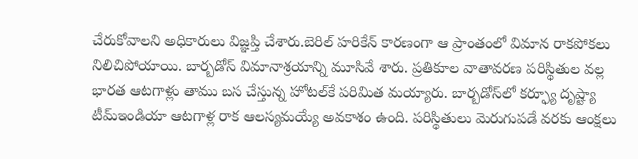చేరుకోవాలని అధికారులు విజ్ఞప్తి చేశారు.బెరిల్‌ హరికేన్‌ కారణంగా ఆ ప్రాంతంలో విమాన రాకపోకలు నిలిచిపోయాయి. బార్బడోస్ విమానాశ్రయాన్ని మూసివే శారు. ప్రతికూల వాతావరణ పరిస్థితుల వల్ల భారత ఆటగాళ్లు తాము బస చేస్తున్న హోటల్‌కే పరిమిత మయ్యారు. బార్బడోస్‌లో కర్ఫ్యూ దృష్ట్యా టీమ్‌ఇండియా ఆటగాళ్ల రాక ఆలస్యమయ్యే అవకాశం ఉంది. పరిస్థితులు మెరుగుపడే వరకు ఆంక్షలు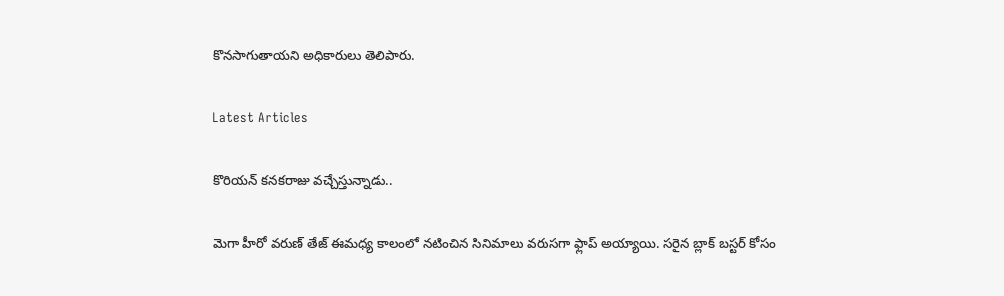కొనసాగుతాయని అధికారులు తెలిపారు.

Latest Articles

కొరియన్ కనకరాజు వచ్చేస్తున్నాడు..

మెగా హీరో వరుణ్ తేజ్ ఈమధ్య కాలంలో నటించిన సినిమాలు వరుసగా ఫ్లాప్ అయ్యాయి. సరైన బ్లాక్ బస్టర్ కోసం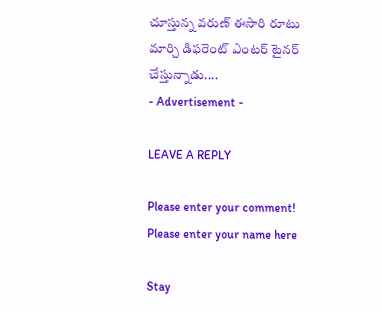చూస్తున్న వరుణ్ ఈసారి రూటు మార్చి డిఫరెంట్ ఎంటర్ టైనర్ చేస్తున్నాడు....
- Advertisement -

LEAVE A REPLY

Please enter your comment!
Please enter your name here

Stay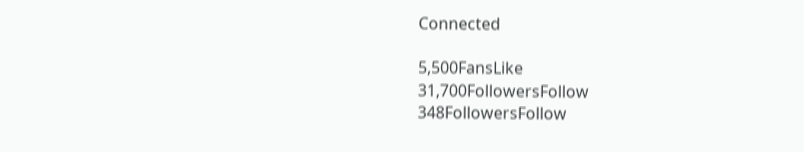Connected

5,500FansLike
31,700FollowersFollow
348FollowersFollow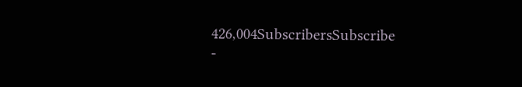426,004SubscribersSubscribe
-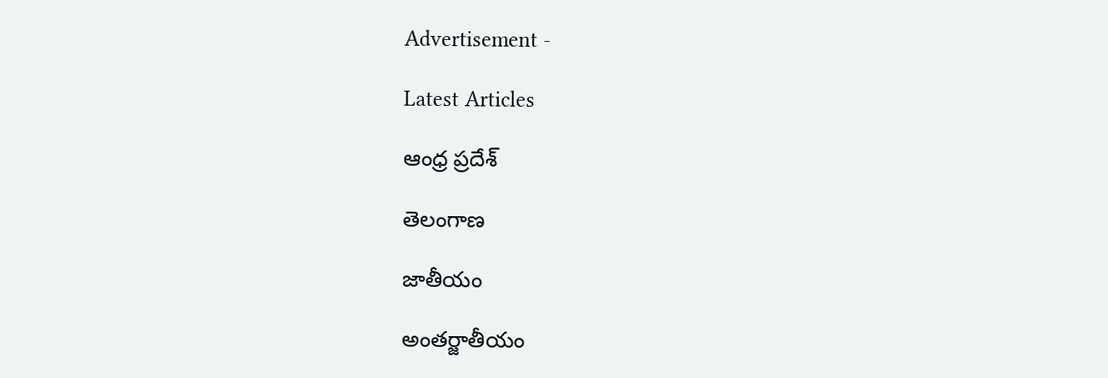Advertisement -

Latest Articles

ఆంధ్ర ప్రదేశ్

తెలంగాణ

జాతీయం

అంతర్జాతీయం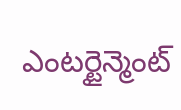ఎంటర్టైన్మెంట్